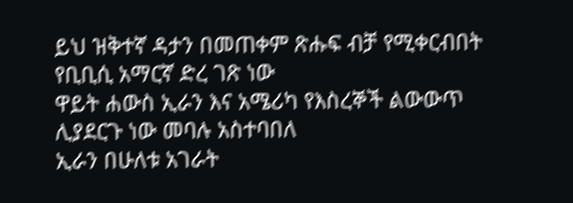ይህ ዝቅተኛ ዳታን በመጠቀም ጽሑፍ ብቻ የሚቀርብበት የቢቢሲ አማርኛ ድረ ገጽ ነው
ዋይት ሐውስ ኢራን እና አሜሪካ የእስረኞች ልውውጥ ሊያደርጉ ነው መባሉ አስተባበለ
ኢራን በሁለቱ አገራት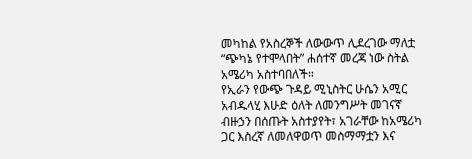መካከል የአስረኞች ለውውጥ ሊደረገው ማለቷ “ጭካኔ የተሞላበት” ሐሰተኛ መረጃ ነው ስትል አሜሪካ አስተባበለች።
የኢራን የውጭ ጉዳይ ሚኒስትር ሁሴን አሚር አብዱላሂ እሁድ ዕለት ለመንግሥት መገናኛ ብዙኃን በሰጡት አስተያየት፣ አገራቸው ከአሜሪካ ጋር እስረኛ ለመለዋወጥ መስማማቷን እና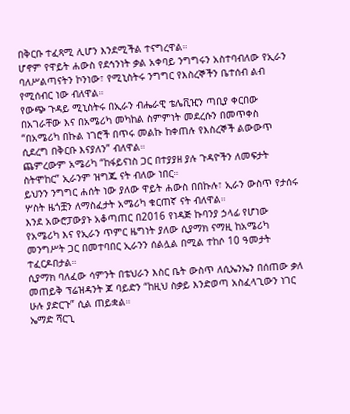በቅርቡ ተፈጻሚ ሊሆን እንደሚችል ተናግረዋል።
ሆኖም የዋይት ሐውስ የደኅንነት ቃል አቀባይ ንግግሩን አስተባብለው የኢራን ባለሥልጣናትን ኮንነው፣ የሚኒስትሩ ንግግር የእስረኞችን ቤተሰብ ልብ የሚሰብር ነው ብለዋል።
የውጭ ጉዳይ ሚኒስትሩ በኢራን ብሔራዊ ቴሌቪዢን ጣቢያ ቀርበው በአገራቸው እና በአሜሪካ መካከል ስምምነት መደረሱን በመጥቀስ “በአሜሪካ በኩል ነገሮች በጥሩ መልኩ ከቀጠሉ የእስረኞች ልውውጥ ሲደረግ በቅርቡ እናያለን” ብለዋል።
ጨምረውም አሜሪካ “ከፋይናነስ ጋር በተያያዘ ያሉ ጉዳዮችን ለመፍታት ስትሞከር” ኢራንም ዝግጁ ናት ብለው ነበር።
ይህንን ንግግር ሐሰት ነው ያለው ዋይት ሐውስ በበኩሉ፣ ኢራን ውስጥ የታሰሩ ሦስት ዜጎቿን ለማስፈታት አሜሪካ ቁርጠኛ ናት ብለዋል።
እንደ አውሮፓውያኑ አቆጣጠር በ2016 የነዳጅ ኩባንያ ኃላፊ የሆነው የአሜሪካ እና የኢራን ጥምር ዜግነት ያለው ሲያማክ ናማዚ ከአሜሪካ መንግሥት ጋር በመተባበር ኢራንን ሰልሏል በሚል ተከሶ 10 ዓመታት ተፈርዶበታል።
ሲያማክ ባለፈው ሳምንት በቴህራን እስር ቤት ውስጥ ለሲኤንኤን በሰጠው ቃለ መጠይቅ ፕሬዝዳንት ጆ ባይድን “ከዚህ ስቃይ እንድወጣ አስፈላጊውን ነገር ሁሉ ያድርጉ” ሲል ጠይቋል።
ኤማድ ሻርጊ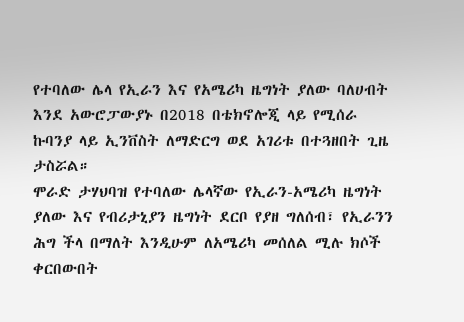የተባለው ሌላ የኢራን እና የአሜሪካ ዜግነት ያለው ባለሀብት እንደ አውሮፓውያኑ በ2018 በቴክኖሎጂ ላይ የሚሰራ ኩባንያ ላይ ኢንቨስት ለማድርግ ወደ አገሪቱ በተጓዘበት ጊዜ ታስሯል።
ሞራድ ታሃህባዝ የተባለው ሌላኛው የኢራን-አሜሪካ ዜግነት ያለው እና የብሪታኒያን ዜግነት ደርቦ የያዘ ግለሰብ፣ የኢራንን ሕግ ችላ በማለት እንዲሁም ለአሜሪካ መሰለል ሚሉ ክሶች ቀርበውበት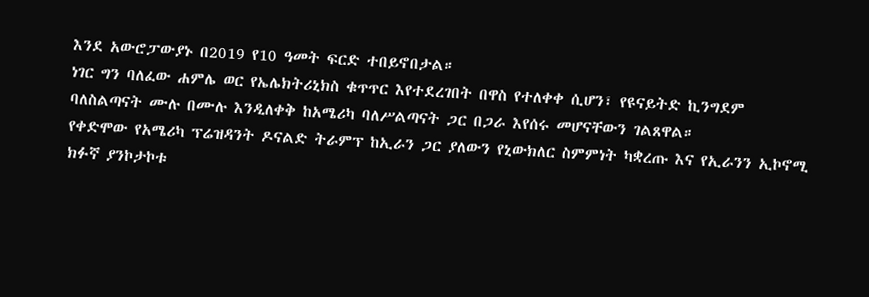እንደ አውሮፓውያኑ በ2019 የ10 ዓመት ፍርድ ተበይኖበታል።
ነገር ግን ባለፈው ሐምሌ ወር የኤሌክትሪኒክስ ቁጥጥር እየተደረገበት በዋስ የተለቀቀ ሲሆን፣ የዩናይትድ ኪንግደም ባለስልጣናት ሙሉ በሙሉ እንዲለቀቅ ከአሜሪካ ባለሥልጣናት ጋር በጋራ እየሰሩ መሆናቸውን ገልጸዋል።
የቀድሞው የአሜሪካ ፕሬዝዳንት ዶናልድ ትራምፕ ከኢራን ጋር ያለውን የኒውክለር ስምምነት ካቋረጡ እና የኢራንን ኢኮኖሚ ክፉኛ ያንኮታኮቱ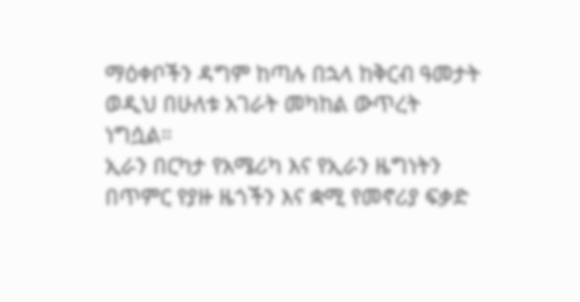ማዕቀቦችን ዳግም ከጣሉ በኋላ ከቅርብ ዓመታት ወዲህ በሁለቱ አገራት መካከል ውጥረት ነግሷል።
ኢራን በርካታ የአሜሪካ እና የኢራን ዜግነትን በጥምር የያዙ ዜጎችን እና ቋሚ የመኖሪያ ፍቃድ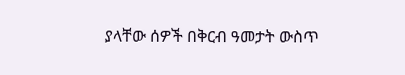ያላቸው ሰዎች በቅርብ ዓመታት ውስጥ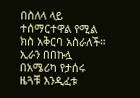በስለላ ላይ ተሰማርተዋል የሚል ክስ አቅርባ አስራለች።
ኢራን በበኩሏ በአሜሪካ የታሰሩ ዜጓቹ እንዲፈቱ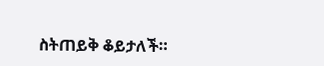ስትጠይቅ ቆይታለች።